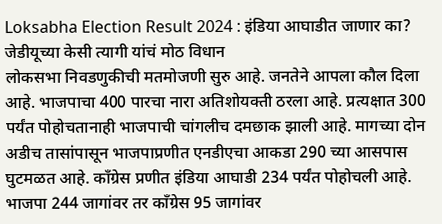Loksabha Election Result 2024 : इंडिया आघाडीत जाणार का? जेडीयूच्या केसी त्यागी यांचं मोठ विधान
लोकसभा निवडणुकीची मतमोजणी सुरु आहे. जनतेने आपला कौल दिला आहे. भाजपाचा 400 पारचा नारा अतिशोयक्ती ठरला आहे. प्रत्यक्षात 300 पर्यंत पोहोचतानाही भाजपाची चांगलीच दमछाक झाली आहे. मागच्या दोन अडीच तासांपासून भाजपाप्रणीत एनडीएचा आकडा 290 च्या आसपास घुटमळत आहे. काँग्रेस प्रणीत इंडिया आघाडी 234 पर्यंत पोहोचली आहे. भाजपा 244 जागांवर तर काँग्रेस 95 जागांवर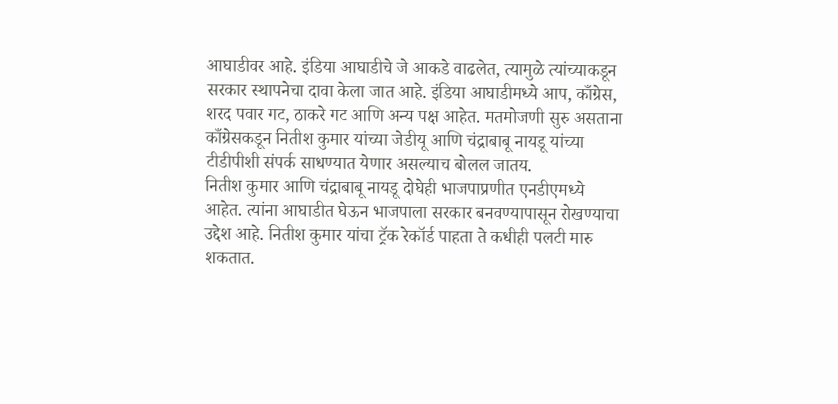आघाडीवर आहे. इंडिया आघाडीचे जे आकडे वाढलेत, त्यामुळे त्यांच्याकडून सरकार स्थापनेचा दावा केला जात आहे. इंडिया आघाडीमध्ये आप, काँग्रेस, शरद पवार गट, ठाकरे गट आणि अन्य पक्ष आहेत. मतमोजणी सुरु असताना काँग्रेसकडून नितीश कुमार यांच्या जेडीयू आणि चंद्राबाबू नायडू यांच्या टीडीपीशी संपर्क साधण्यात येणार असल्याच बोलल जातय.
नितीश कुमार आणि चंद्राबाबू नायडू दोघेही भाजपाप्रणीत एनडीएमध्ये आहेत. त्यांना आघाडीत घेऊन भाजपाला सरकार बनवण्यापासून रोखण्याचा उद्देश आहे. नितीश कुमार यांचा ट्रॅक रेकॉर्ड पाहता ते कधीही पलटी मारु शकतात.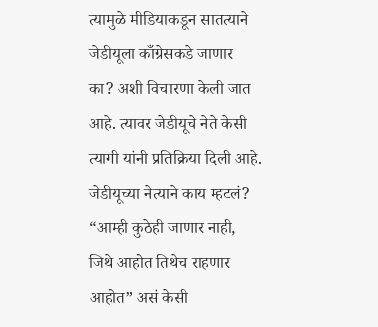त्यामुळे मीडियाकडून सातत्याने जेडीयूला काँग्रेसकडे जाणार का? अशी विचारणा केली जात आहे. त्यावर जेडीयूचे नेते केसी त्यागी यांनी प्रतिक्रिया दिली आहे.
जेडीयूच्या नेत्याने काय म्हटलं?
“आम्ही कुठेही जाणार नाही, जिथे आहोत तिथेच राहणार आहोत” असं केसी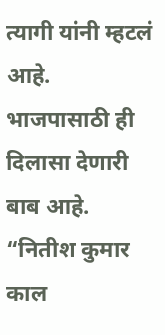त्यागी यांनी म्हटलं आहे. भाजपासाठी ही दिलासा देणारी बाब आहे. “नितीश कुमार काल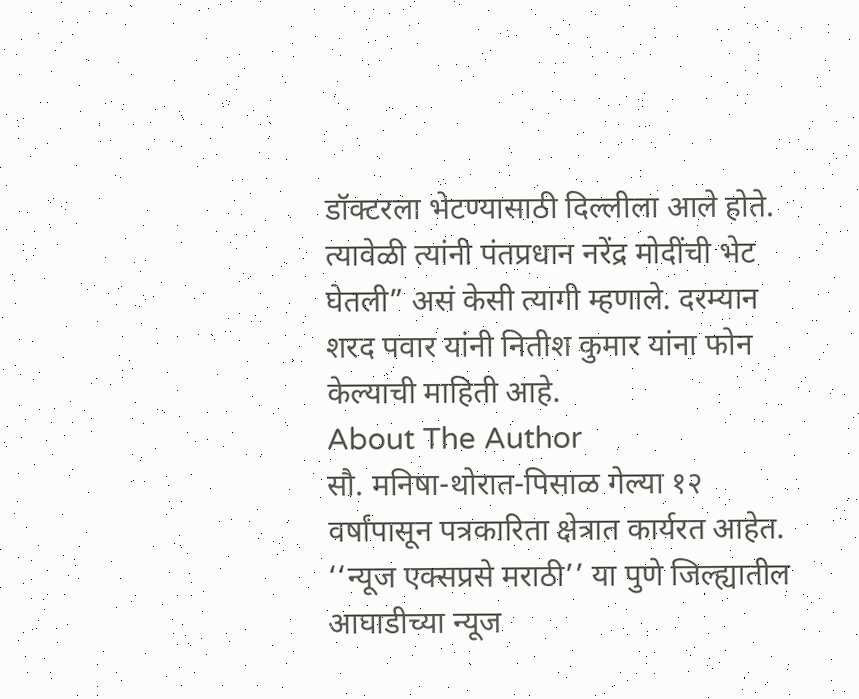डॉक्टरला भेटण्यासाठी दिल्लीला आले होते. त्यावेळी त्यांनी पंतप्रधान नरेंद्र मोदींची भेट घेतली” असं केसी त्यागी म्हणाले. दरम्यान शरद पवार यांनी नितीश कुमार यांना फोन केल्याची माहिती आहे.
About The Author
सौ. मनिषा-थोरात-पिसाळ गेल्या १२ वर्षांपासून पत्रकारिता क्षेत्रात कार्यरत आहेत. ‘‘न्यूज एक्सप्रसे मराठी’’ या पुणे जिल्ह्यातील आघाडीच्या न्यूज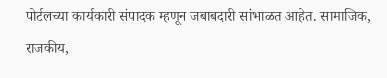पोर्टलच्या कार्यकारी संपादक म्हणून जबाबदारी सांभाळत आहेत. सामाजिक, राजकीय,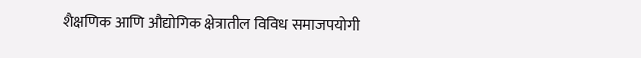शैक्षणिक आणि औद्योगिक क्षेत्रातील विविध समाजपयोगी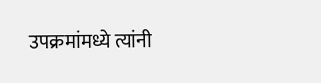उपक्रमांमध्ये त्यांनी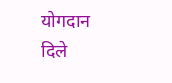योगदान दिले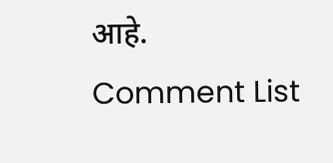आहे.
Comment List